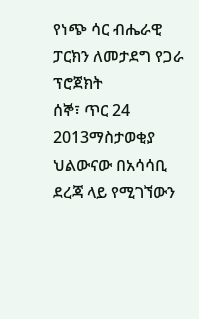የነጭ ሳር ብሔራዊ ፓርክን ለመታደግ የጋራ ፕሮጀክት
ሰኞ፣ ጥር 24 2013ማስታወቂያ
ህልውናው በአሳሳቢ ደረጃ ላይ የሚገኘውን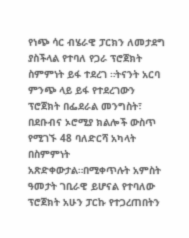የነጭ ሳር ብሄራዊ ፓርክን ለመታደግ ያስችላል የተባለ የጋራ ፕሮጀክት ስምምነት ይፋ ተደረገ ።ትናንት አርባ ምንጭ ላይ ይፋ የተደረገውን ፕሮጀክት በፌደራል መንግስት፣ በደቡብና ኦሮሚያ ክልሎች ውስጥ የሚገኙ 48 ባለድርሻ አካላት በስምምነት አጽድቀውታል።በሚቀጥሉት አምስት ዓመታት ገቢራዊ ይሆናል የተባለው ፕሮጀክት አሁን ፓርኩ የተጋረጠበትን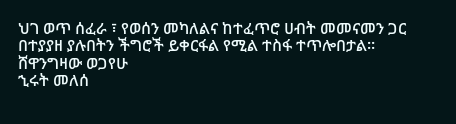ህገ ወጥ ሰፈራ ፣ የወሰን መካለልና ከተፈጥሮ ሀብት መመናመን ጋር በተያያዘ ያሉበትን ችግሮች ይቀርፋል የሚል ተስፋ ተጥሎበታል።
ሸዋንግዛው ወጋየሁ
ኂሩት መለሰ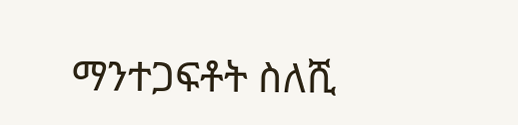ማንተጋፍቶት ስለሺ